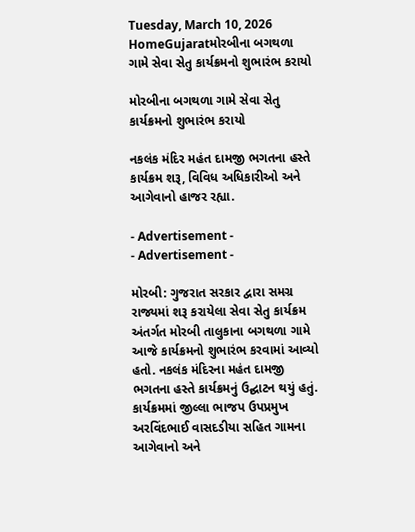Tuesday, March 10, 2026
HomeGujaratમોરબીના બગથળા ગામે સેવા સેતુ કાર્યક્રમનો શુભારંભ કરાયો

મોરબીના બગથળા ગામે સેવા સેતુ કાર્યક્રમનો શુભારંભ કરાયો

નકલંક મંદિર મહંત દામજી ભગતના હસ્તે કાર્યક્રમ શરૂ, વિવિધ અધિકારીઓ અને આગેવાનો હાજર રહ્યા.

- Advertisement -
- Advertisement -

મોરબી: ગુજરાત સરકાર દ્વારા સમગ્ર રાજ્યમાં શરૂ કરાયેલા સેવા સેતુ કાર્યક્રમ અંતર્ગત મોરબી તાલુકાના બગથળા ગામે આજે કાર્યક્રમનો શુભારંભ કરવામાં આવ્યો હતો. નકલંક મંદિરના મહંત દામજી ભગતના હસ્તે કાર્યક્રમનું ઉદ્ઘાટન થયું હતું. કાર્યક્રમમાં જીલ્લા ભાજપ ઉપપ્રમુખ અરવિંદભાઈ વાસદડીયા સહિત ગામના આગેવાનો અને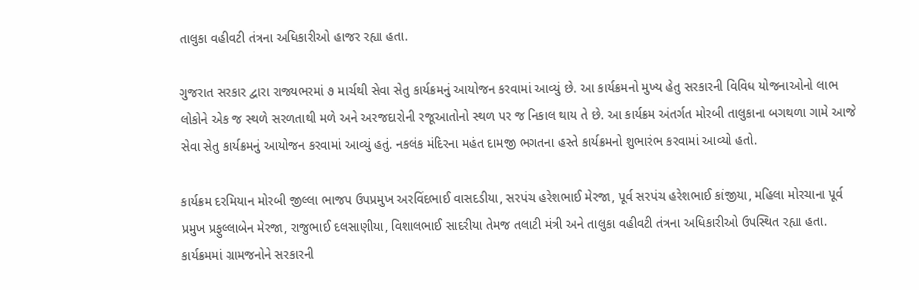તાલુકા વહીવટી તંત્રના અધિકારીઓ હાજર રહ્યા હતા.

ગુજરાત સરકાર દ્વારા રાજ્યભરમાં ૭ માર્ચથી સેવા સેતુ કાર્યક્રમનું આયોજન કરવામાં આવ્યું છે. આ કાર્યક્રમનો મુખ્ય હેતુ સરકારની વિવિધ યોજનાઓનો લાભ લોકોને એક જ સ્થળે સરળતાથી મળે અને અરજદારોની રજૂઆતોનો સ્થળ પર જ નિકાલ થાય તે છે. આ કાર્યક્રમ અંતર્ગત મોરબી તાલુકાના બગથળા ગામે આજે સેવા સેતુ કાર્યક્રમનું આયોજન કરવામાં આવ્યું હતું. નકલંક મંદિરના મહંત દામજી ભગતના હસ્તે કાર્યક્રમનો શુભારંભ કરવામાં આવ્યો હતો.

કાર્યક્રમ દરમિયાન મોરબી જીલ્લા ભાજપ ઉપપ્રમુખ અરવિંદભાઈ વાસદડીયા, સરપંચ હરેશભાઈ મેરજા, પૂર્વ સરપંચ હરેશભાઈ કાંજીયા, મહિલા મોરચાના પૂર્વ પ્રમુખ પ્રફુલ્લાબેન મેરજા, રાજુભાઈ દલસાણીયા, વિશાલભાઈ સાદરીયા તેમજ તલાટી મંત્રી અને તાલુકા વહીવટી તંત્રના અધિકારીઓ ઉપસ્થિત રહ્યા હતા. કાર્યક્રમમાં ગ્રામજનોને સરકારની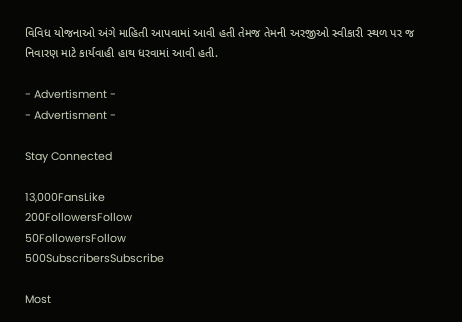વિવિધ યોજનાઓ અંગે માહિતી આપવામાં આવી હતી તેમજ તેમની અરજીઓ સ્વીકારી સ્થળ પર જ નિવારણ માટે કાર્યવાહી હાથ ધરવામાં આવી હતી.

- Advertisment -
- Advertisment -

Stay Connected

13,000FansLike
200FollowersFollow
50FollowersFollow
500SubscribersSubscribe

Most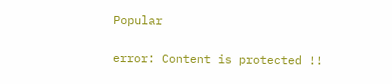Popular

error: Content is protected !!